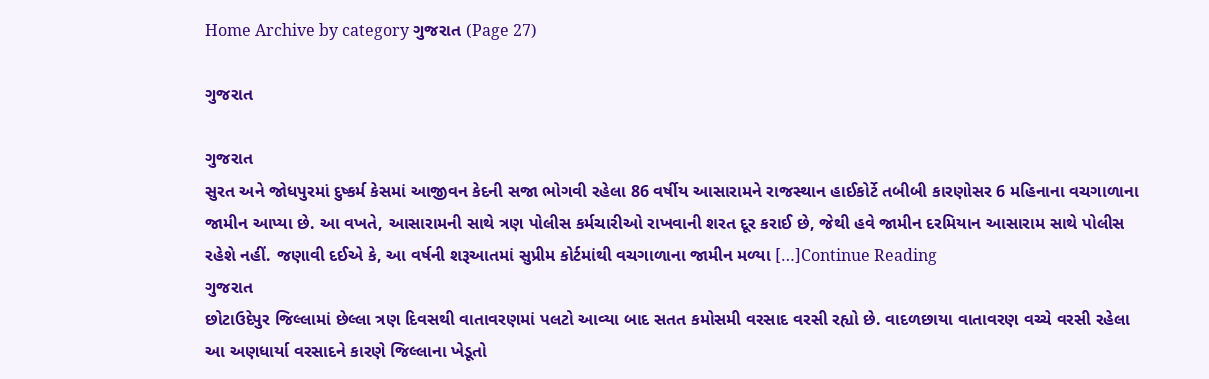Home Archive by category ગુજરાત (Page 27)

ગુજરાત

ગુજરાત
સુરત અને જોધપુરમાં દુષ્કર્મ કેસમાં આજીવન કેદની સજા ભોગવી રહેલા 86 વર્ષીય આસારામને રાજસ્થાન હાઈકોર્ટે તબીબી કારણોસર 6 મહિનાના વચગાળાના જામીન આપ્યા છે. આ વખતે, આસારામની સાથે ત્રણ પોલીસ કર્મચારીઓ રાખવાની શરત દૂર કરાઈ છે, જેથી હવે જામીન દરમિયાન આસારામ સાથે પોલીસ રહેશે નહીં. જણાવી દઈએ કે, આ વર્ષની શરૂઆતમાં સુપ્રીમ કોર્ટમાંથી વચગાળાના જામીન મળ્યા […]Continue Reading
ગુજરાત
છોટાઉદેપુર જિલ્લામાં છેલ્લા ત્રણ દિવસથી વાતાવરણમાં પલટો આવ્યા બાદ સતત કમોસમી વરસાદ વરસી રહ્યો છે. વાદળછાયા વાતાવરણ વચ્ચે વરસી રહેલા આ અણધાર્યા વરસાદને કારણે જિલ્લાના ખેડૂતો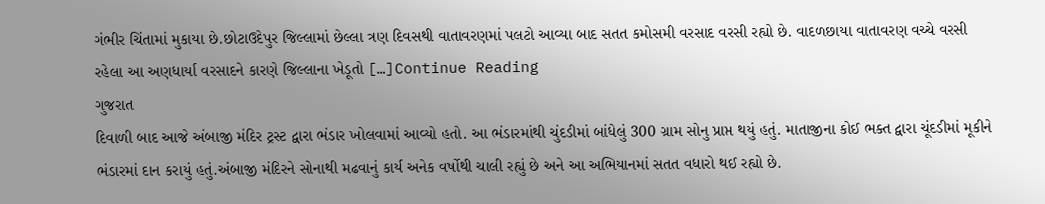ગંભીર ચિંતામાં મુકાયા છે.છોટાઉદેપુર જિલ્લામાં છેલ્લા ત્રણ દિવસથી વાતાવરણમાં પલટો આવ્યા બાદ સતત કમોસમી વરસાદ વરસી રહ્યો છે. વાદળછાયા વાતાવરણ વચ્ચે વરસી રહેલા આ અણધાર્યા વરસાદને કારણે જિલ્લાના ખેડૂતો […]Continue Reading
ગુજરાત
દિવાળી બાદ આજે અંબાજી મંદિર ટ્રસ્ટ દ્વારા ભંડાર ખોલવામાં આવ્યો હતો. આ ભંડારમાંથી ચુંદડીમાં બાંધેલું 300 ગ્રામ સોનુ પ્રાપ્ત થયું હતું. માતાજીના કોઈ ભક્ત દ્વારા ચૂંદડીમાં મૂકીને ભંડારમાં દાન કરાયું હતું.અંબાજી મંદિરને સોનાથી મઢવાનું કાર્ય અનેક વર્ષોથી ચાલી રહ્યું છે અને આ અભિયાનમાં સતત વધારો થઈ રહ્યો છે.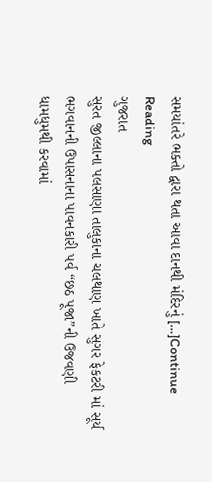સમયાંતરે ભક્તો દ્વારા થતા આવા દાનથી મંદિરનું […]Continue Reading
ગુજરાત
સુરત જીલ્લાના પલસાણા તાલુકાના ચલથાણ ખાતે સુગર ફેકટરી માં સૂર્ય ભગવાનની ઉપાસનાના પાવનકારી પર્વ “છઠ પૂજા”ની ઉજવણી ધામધુમથી કરવામાં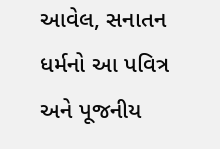આવેલ, સનાતન ધર્મનો આ પવિત્ર અને પૂજનીય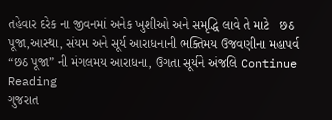તહેવાર દરેક ના જીવનમાં અનેક ખુશીઓ અને સમૃદ્ધિ લાવે તે માટે   છઠ પૂજા,આસ્થા, સંયમ અને સૂર્ય આરાધનાની ભક્તિમય ઉજવણીના મહાપર્વ “છઠ પૂજા” ની મંગલમય આરાધના, ઉગતા સૂર્યને અંજલિ Continue Reading
ગુજરાત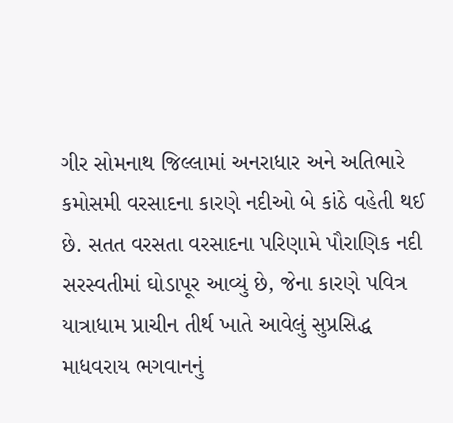ગીર સોમનાથ જિલ્લામાં અનરાધાર અને અતિભારે કમોસમી વરસાદના કારણે નદીઓ બે કાંઠે વહેતી થઈ છે. સતત વરસતા વરસાદના પરિણામે પૌરાણિક નદી સરસ્વતીમાં ઘોડાપૂર આવ્યું છે, જેના કારણે પવિત્ર યાત્રાધામ પ્રાચીન તીર્થ ખાતે આવેલું સુપ્રસિદ્ધ માધવરાય ભગવાનનું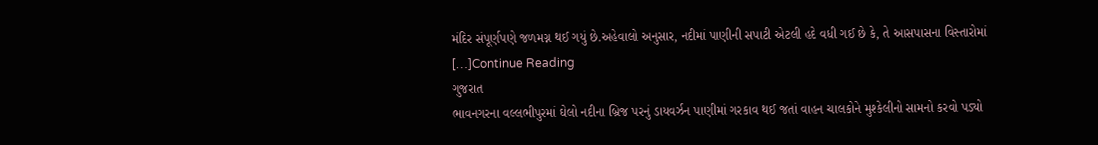મંદિર સંપૂર્ણપણે જળમગ્ન થઈ ગયું છે.અહેવાલો અનુસાર, નદીમાં પાણીની સપાટી એટલી હદે વધી ગઈ છે કે, તે આસપાસના વિસ્તારોમાં […]Continue Reading
ગુજરાત
ભાવનગરના વલ્લભીપુરમાં ઘેલો નદીના બ્રિજ પરનું ડાયવર્ઝન પાણીમાં ગરકાવ થઈ જતાં વાહન ચાલકોને મુશ્કેલીનો સામનો કરવો પડ્યો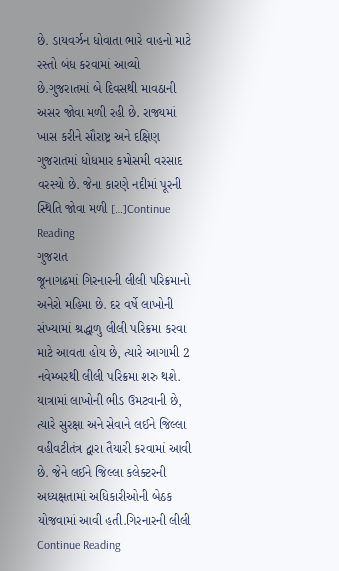છે. ડાયવર્ઝન ધોવાતા ભારે વાહનો માટે રસ્તો બંધ કરવામાં આવ્યો છે.ગુજરાતમાં બે દિવસથી માવઠાની અસર જોવા મળી રહી છે. રાજ્યમાં ખાસ કરીને સૌરાષ્ટ્ર અને દક્ષિણ ગુજરાતમાં ધોધમાર કમોસમી વરસાદ વરસ્યો છે. જેના કારણે નદીમાં પૂરની સ્થિતિ જોવા મળી […]Continue Reading
ગુજરાત
જૂનાગઢમાં ગિરનારની લીલી પરિક્રમાનો અનેરો મહિમા છે. દર વર્ષે લાખોની સંખ્યામાં શ્રદ્ધાળુ લીલી પરિક્રમા કરવા માટે આવતા હોય છે, ત્યારે આગામી 2 નવેમ્બરથી લીલી પરિક્રમા શરુ થશે. યાત્રામાં લાખોની ભીડ ઉમટવાની છે, ત્યારે સુરક્ષા અને સેવાને લઈને જિલ્લા વહીવટીતંત્ર દ્વારા તૈયારી કરવામાં આવી છે. જેને લઈને જિલ્લા કલેક્ટરની અધ્યક્ષતામાં અધિકારીઓની બેઠક યોજવામાં આવી હતી.ગિરનારની લીલી Continue Reading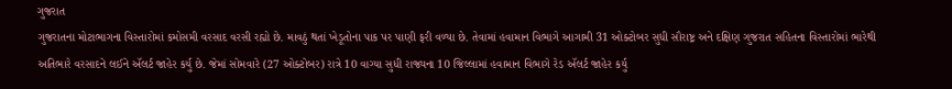ગુજરાત
ગુજરાતના મોટાભાગના વિસ્તારોમાં કમોસમી વરસાદ વરસી રહ્યો છે. માવઠું થતાં ખેડૂતોના પાક પર પાણી ફરી વળ્યા છે. તેવામાં હવામાન વિભાગે આગામી 31 ઓક્ટોબર સુધી સૌરાષ્ટ્ર અને દક્ષિણ ગુજરાત સહિતના વિસ્તારોમાં ભારેથી અતિભારે વરસાદને લઈને ઍલર્ટ જાહેર કર્યુ છે. જેમાં સોમવારે (27 ઓક્ટોબર) રાત્રે 10 વાગ્યા સુધી રાજ્યના 10 જિલ્લામાં હવામાન વિભાગે રેડ ઍલર્ટ જાહેર કર્યુ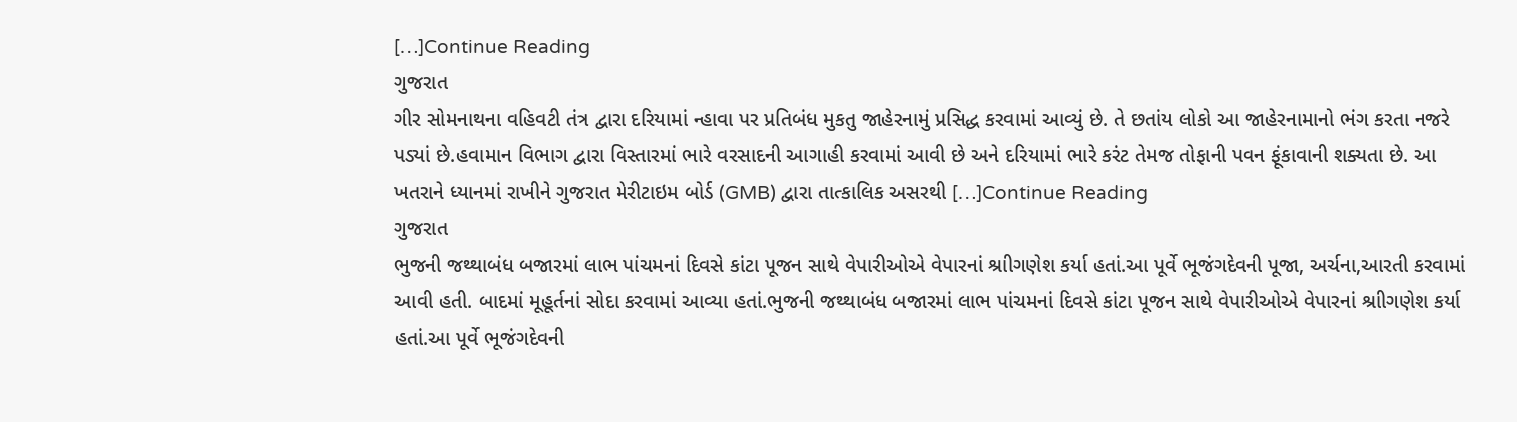[…]Continue Reading
ગુજરાત
ગીર સોમનાથના વહિવટી તંત્ર દ્વારા દરિયામાં ન્હાવા પર પ્રતિબંધ મુકતુ જાહેરનામું પ્રસિદ્ધ કરવામાં આવ્યું છે. તે છતાંય લોકો આ જાહેરનામાનો ભંગ કરતા નજરે પડ્યાં છે.હવામાન વિભાગ દ્વારા વિસ્તારમાં ભારે વરસાદની આગાહી કરવામાં આવી છે અને દરિયામાં ભારે કરંટ તેમજ તોફાની પવન ફૂંકાવાની શક્યતા છે. આ ખતરાને ધ્યાનમાં રાખીને ગુજરાત મેરીટાઇમ બોર્ડ (GMB) દ્વારા તાત્કાલિક અસરથી […]Continue Reading
ગુજરાત
ભુજની જથ્થાબંધ બજારમાં લાભ પાંચમનાં દિવસે કાંટા પૂજન સાથે વેપારીઓએ વેપારનાં શ્રાીગણેશ કર્યા હતાં.આ પૂર્વે ભૂજંગદેવની પૂજા, અર્ચના,આરતી કરવામાં આવી હતી. બાદમાં મૂહૂર્તનાં સોદા કરવામાં આવ્યા હતાં.ભુજની જથ્થાબંધ બજારમાં લાભ પાંચમનાં દિવસે કાંટા પૂજન સાથે વેપારીઓએ વેપારનાં શ્રાીગણેશ કર્યા હતાં.આ પૂર્વે ભૂજંગદેવની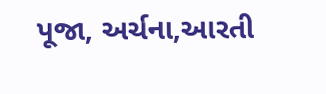પૂજા, અર્ચના,આરતી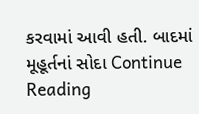કરવામાં આવી હતી. બાદમાં મૂહૂર્તનાં સોદા Continue Reading